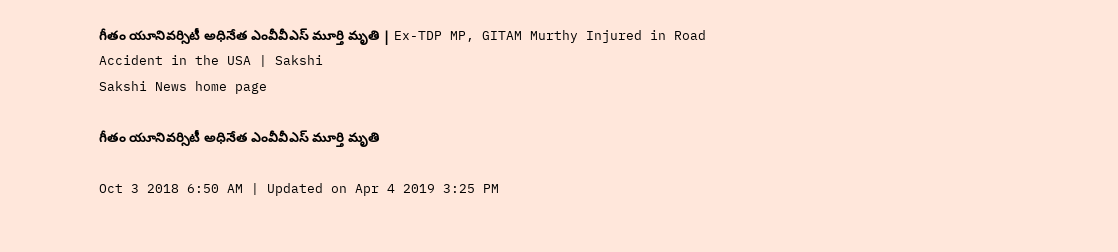గీతం యూనివర్సిటీ అధినేత ఎంవీవీఎస్‌ మూర్తి మృతి | Ex-TDP MP, GITAM Murthy Injured in Road Accident in the USA | Sakshi
Sakshi News home page

గీతం యూనివర్సిటీ అధినేత ఎంవీవీఎస్‌ మూర్తి మృతి

Oct 3 2018 6:50 AM | Updated on Apr 4 2019 3:25 PM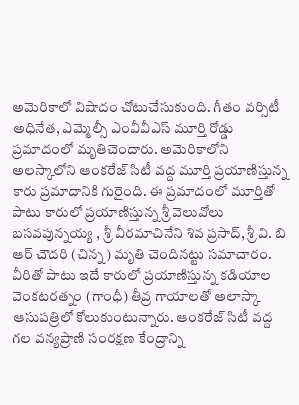అమెరికాలో విషాదం చోటుచేసుకుంది. గీతం వర్సిటీ అధినేత, ఎమ్మెల్సీ ఎంవీవీఎస్‌ మూర్తి రోడ్డు ప్రమాదంలో మృతిచెందారు. అమెరికాలోని అలస్కాలోని ఆంకరేజ్‌ సిటీ వద్ద మూర్తి ప్రయాణిస్తున్న కారు ప్రమాదానికి గురైంది. ఈ ప్రమాదంలో మూర్తితో పాటు కారులో ప్రయాణిస్తున్న శ్రీ వెలువోలు బసవపున్నయ్య , శ్రీ వీరమాచినేని శివ ప్రసాద్, శ్రీ వి. బి ఆర్ చౌదరి (చిన్న) మృతి చెందినట్టు సమాచారం. వీరితో పాటు ఇదే కారులో ప్రయాణిస్తున్న కడియాల వెంకటరత్నం (గాంధీ) తీవ్ర గాయాలతో అలాస్కా ఆసుపత్రిలో కోలుకుంటున్నారు. ఆంకరేజ్‌ సిటీ వద్ద గల వన్యప్రాణి సంరక్షణ కేంద్రాన్ని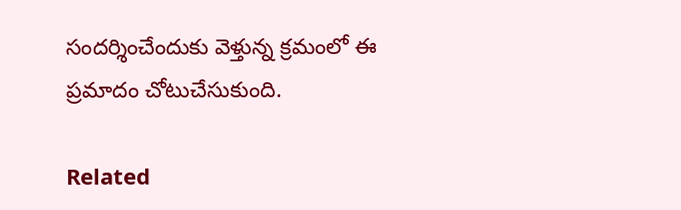సందర్శించేందుకు వెళ్తున్న క్రమంలో ఈ ప్రమాదం చోటుచేసుకుంది.

Related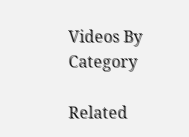Videos By Category

Related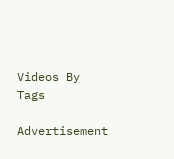Videos By Tags

Advertisement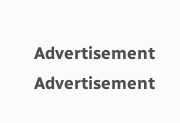Advertisement
Advertisement